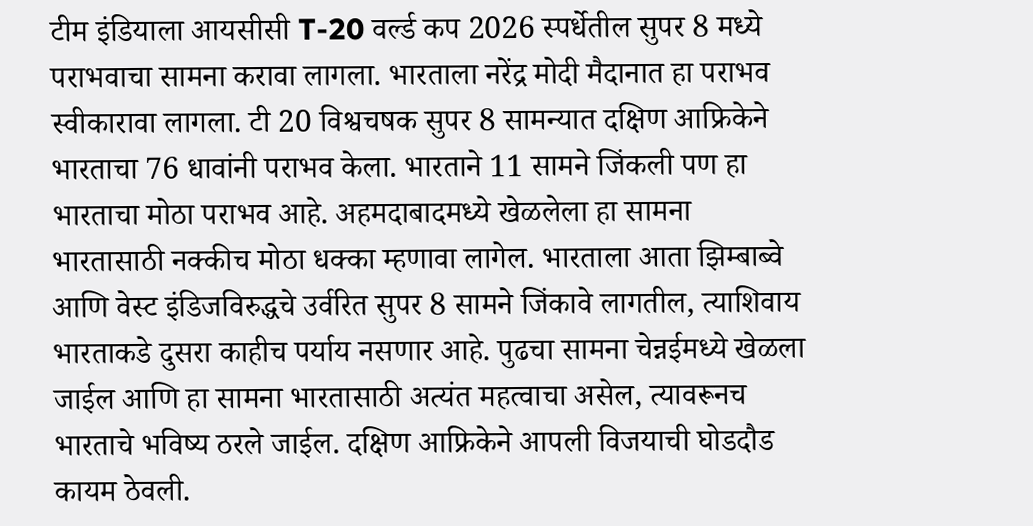टीम इंडियाला आयसीसी T-20 वर्ल्ड कप 2026 स्पर्धेतील सुपर 8 मध्ये पराभवाचा सामना करावा लागला. भारताला नरेंद्र मोदी मैदानात हा पराभव स्वीकारावा लागला. टी 20 विश्वचषक सुपर 8 सामन्यात दक्षिण आफ्रिकेने भारताचा 76 धावांनी पराभव केला. भारताने 11 सामने जिंकली पण हा भारताचा मोठा पराभव आहे. अहमदाबादमध्ये खेळलेला हा सामना भारतासाठी नक्कीच मोठा धक्का म्हणावा लागेल. भारताला आता झिम्बाब्वे आणि वेस्ट इंडिजविरुद्धचे उर्वरित सुपर 8 सामने जिंकावे लागतील, त्याशिवाय भारताकडे दुसरा काहीच पर्याय नसणार आहे. पुढचा सामना चेन्नईमध्ये खेळला जाईल आणि हा सामना भारतासाठी अत्यंत महत्वाचा असेल, त्यावरूनच भारताचे भविष्य ठरले जाईल. दक्षिण आफ्रिकेने आपली विजयाची घोडदौड कायम ठेवली.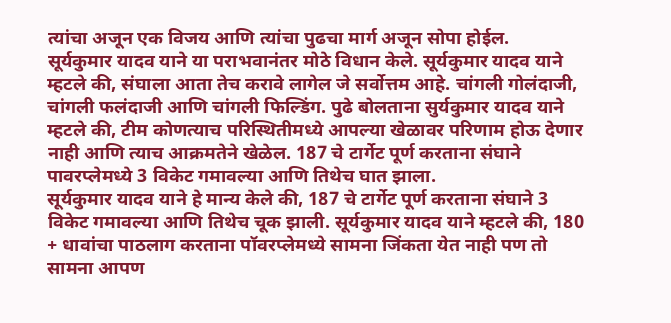त्यांचा अजून एक विजय आणि त्यांचा पुढचा मार्ग अजून सोपा होईल.
सूर्यकुमार यादव याने या पराभवानंतर मोठे विधान केले. सूर्यकुमार यादव याने म्हटले की, संघाला आता तेच करावे लागेल जे सर्वोत्तम आहे. चांगली गोलंदाजी, चांगली फलंदाजी आणि चांगली फिल्डिंग. पुढे बोलताना सुर्यकुमार यादव याने म्हटले की, टीम कोणत्याच परिस्थितीमध्ये आपल्या खेळावर परिणाम होऊ देणार नाही आणि त्याच आक्रमतेने खेळेल. 187 चे टार्गेट पूर्ण करताना संघाने पावरप्लेमध्ये 3 विकेट गमावल्या आणि तिथेच घात झाला.
सूर्यकुमार यादव याने हे मान्य केले की, 187 चे टार्गेट पूर्ण करताना संघाने 3 विकेट गमावल्या आणि तिथेच चूक झाली. सूर्यकुमार यादव याने म्हटले की, 180 + धावांचा पाठलाग करताना पॉवरप्लेमध्ये सामना जिंकता येत नाही पण तो सामना आपण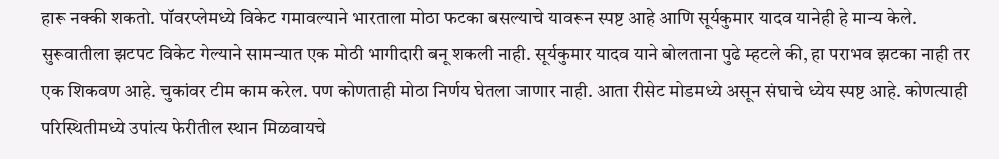हारू नक्की शकतो. पॉवरप्लेमध्ये विकेट गमावल्याने भारताला मोठा फटका बसल्याचे यावरून स्पष्ट आहे आणि सूर्यकुमार यादव यानेही हे मान्य केले.
सुरूवातीला झटपट विकेट गेल्याने सामन्यात एक मोठी भागीदारी बनू शकली नाही. सूर्यकुमार यादव याने बोलताना पुढे म्हटले की, हा पराभव झटका नाही तर एक शिकवण आहे. चुकांवर टीम काम करेल. पण कोणताही मोठा निर्णय घेतला जाणार नाही. आता रीसेट मोडमध्ये असून संघाचे ध्येय स्पष्ट आहे. कोणत्याही परिस्थितीमध्ये उपांत्य फेरीतील स्थान मिळवायचे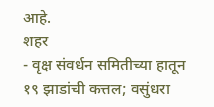आहे.
शहर
- वृक्ष संवर्धन समितीच्या हातून १९ झाडांची कत्तल; वसुंधरा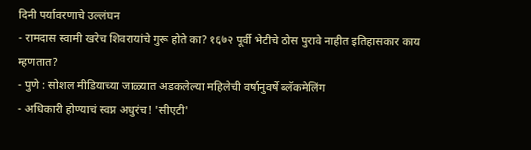दिनी पर्यावरणाचे उल्लंघन
- रामदास स्वामी खरेच शिवरायांचे गुरू होते का? १६७२ पूर्वी भेटीचे ठोस पुरावे नाहीत इतिहासकार काय म्हणतात?
- पुणे : सोशल मीडियाच्या जाळ्यात अडकलेल्या महिलेची वर्षानुवर्षे ब्लॅकमेलिंग
- अधिकारी होण्याचं स्वप्न अधुरंच! 'सीएटी'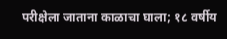परीक्षेला जाताना काळाचा घाला; १८ वर्षीय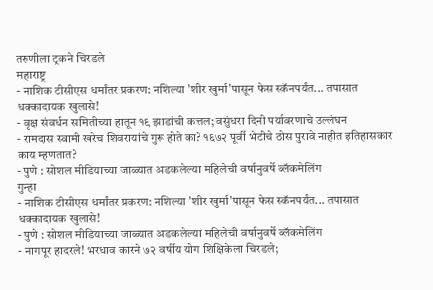तरुणीला ट्रकने चिरडले
महाराष्ट्र
- नाशिक टीसीएस धर्मांतर प्रकरण: नशिल्या 'शीर खुर्मा'पासून फेस स्कॅनपर्यंत... तपासात धक्कादायक खुलासे!
- वृक्ष संवर्धन समितीच्या हातून १९ झाडांची कत्तल; वसुंधरा दिनी पर्यावरणाचे उल्लंघन
- रामदास स्वामी खरेच शिवरायांचे गुरू होते का? १६७२ पूर्वी भेटीचे ठोस पुरावे नाहीत इतिहासकार काय म्हणतात?
- पुणे : सोशल मीडियाच्या जाळ्यात अडकलेल्या महिलेची वर्षानुवर्षे ब्लॅकमेलिंग
गुन्हा
- नाशिक टीसीएस धर्मांतर प्रकरण: नशिल्या 'शीर खुर्मा'पासून फेस स्कॅनपर्यंत... तपासात धक्कादायक खुलासे!
- पुणे : सोशल मीडियाच्या जाळ्यात अडकलेल्या महिलेची वर्षानुवर्षे ब्लॅकमेलिंग
- नागपूर हादरले! भरधाव कारने ७२ वर्षीय योग शिक्षिकेला चिरडले;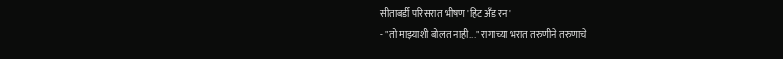सीताबर्डी परिसरात भीषण 'हिट अँड रन'
- "तो माझ्याशी बोलत नाही..." रागाच्या भरात तरुणीने तरुणाचे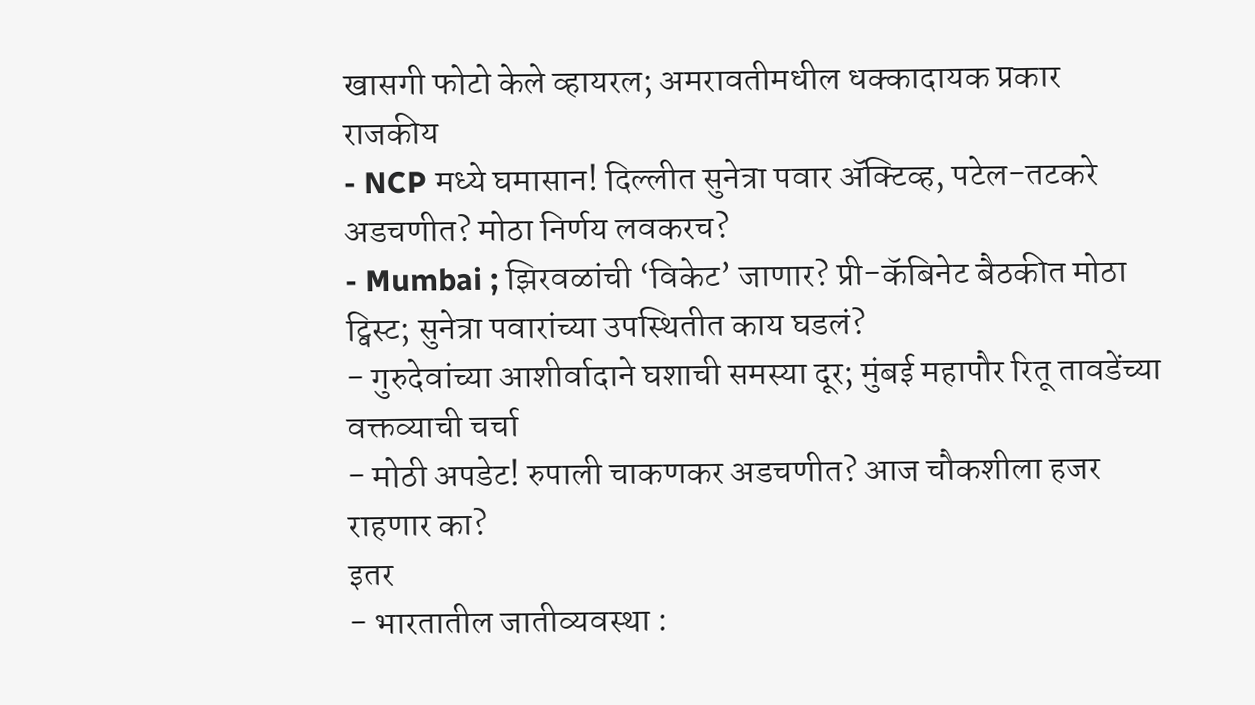खासगी फोटो केले व्हायरल; अमरावतीमधील धक्कादायक प्रकार
राजकीय
- NCP मध्ये घमासान! दिल्लीत सुनेत्रा पवार ॲक्टिव्ह, पटेल-तटकरे अडचणीत? मोठा निर्णय लवकरच?
- Mumbai ; झिरवळांची ‘विकेट’ जाणार? प्री-कॅबिनेट बैठकीत मोठा ट्विस्ट; सुनेत्रा पवारांच्या उपस्थितीत काय घडलं?
- गुरुदेवांच्या आशीर्वादाने घशाची समस्या दूर; मुंबई महापौर रितू तावडेंच्या वक्तव्याची चर्चा
- मोठी अपडेट! रुपाली चाकणकर अडचणीत? आज चौकशीला हजर राहणार का?
इतर
- भारतातील जातीव्यवस्था :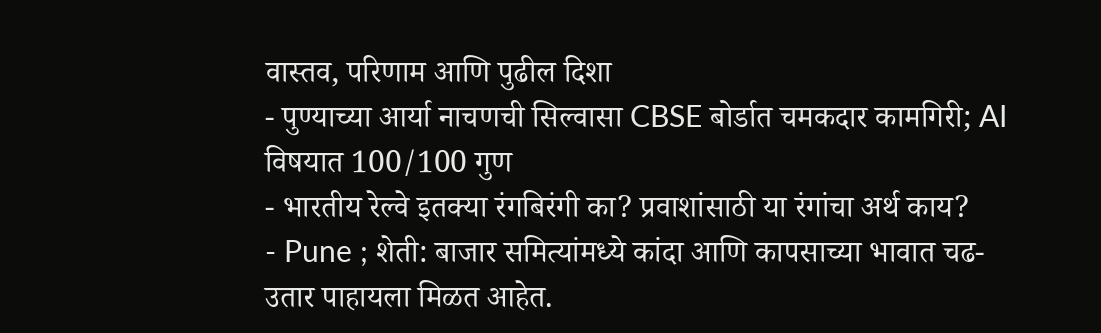वास्तव, परिणाम आणि पुढील दिशा
- पुण्याच्या आर्या नाचणची सिल्वासा CBSE बोर्डात चमकदार कामगिरी; AI विषयात 100/100 गुण
- भारतीय रेल्वे इतक्या रंगबिरंगी का? प्रवाशांसाठी या रंगांचा अर्थ काय?
- Pune ; शेती: बाजार समित्यांमध्ये कांदा आणि कापसाच्या भावात चढ-उतार पाहायला मिळत आहेत.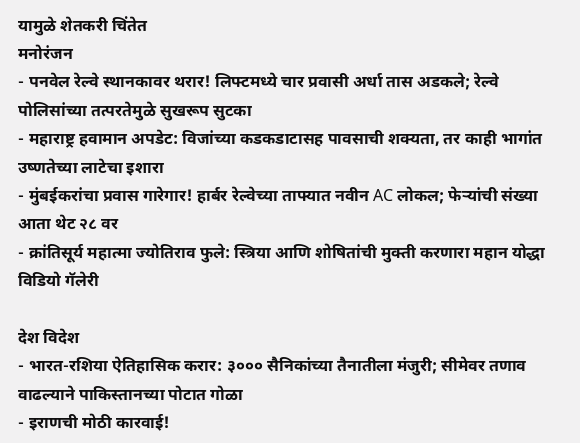यामुळे शेतकरी चिंतेत
मनोरंजन
- पनवेल रेल्वे स्थानकावर थरार! लिफ्टमध्ये चार प्रवासी अर्धा तास अडकले; रेल्वे पोलिसांच्या तत्परतेमुळे सुखरूप सुटका
- महाराष्ट्र हवामान अपडेट: विजांच्या कडकडाटासह पावसाची शक्यता, तर काही भागांत उष्णतेच्या लाटेचा इशारा
- मुंबईकरांचा प्रवास गारेगार! हार्बर रेल्वेच्या ताफ्यात नवीन AC लोकल; फेऱ्यांची संख्या आता थेट २८ वर
- क्रांतिसूर्य महात्मा ज्योतिराव फुले: स्त्रिया आणि शोषितांची मुक्ती करणारा महान योद्धा
विडियो गॅलेरी

देश विदेश
- भारत-रशिया ऐतिहासिक करार: ३००० सैनिकांच्या तैनातीला मंजुरी; सीमेवर तणाव वाढल्याने पाकिस्तानच्या पोटात गोळा
- इराणची मोठी कारवाई!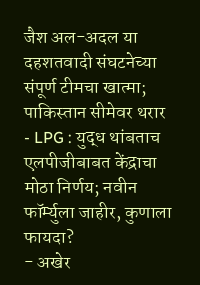जैश अल-अदल या दहशतवादी संघटनेच्या संपूर्ण टीमचा खात्मा; पाकिस्तान सीमेवर थरार
- LPG : युद्ध थांबताच एलपीजीबाबत केंद्राचा मोठा निर्णय; नवीन फॉर्म्युला जाहीर, कुणाला फायदा?
- अखेर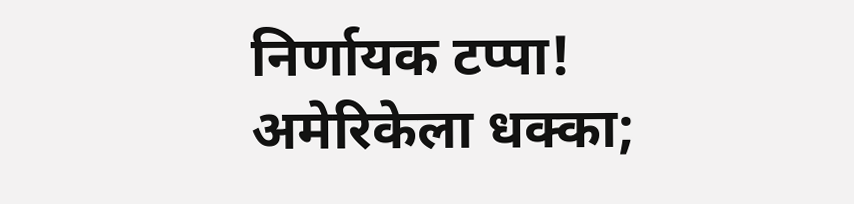निर्णायक टप्पा! अमेरिकेला धक्का;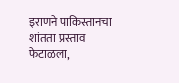इराणने पाकिस्तानचा शांतता प्रस्ताव फेटाळला,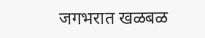जगभरात खळबळ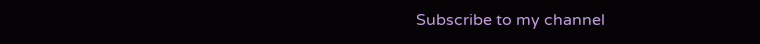Subscribe to my channel